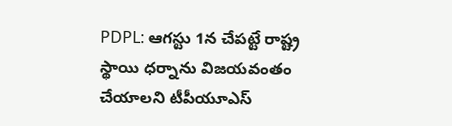PDPL: ఆగస్టు 1న చేపట్టే రాష్ట్ర స్థాయి ధర్నాను విజయవంతం చేయాలని టీపీయూఎస్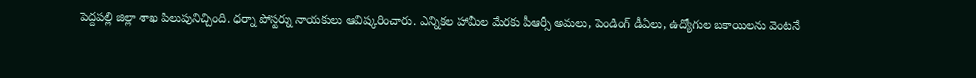పెద్దపల్లి జిల్లా శాఖ పిలుపునిచ్చింది. ధర్నా పోస్టర్ను నాయకులు ఆవిష్కరించారు. ఎన్నికల హామీల మేరకు పీఆర్సీ అమలు, పెండింగ్ డీఏలు, ఉద్యోగుల బకాయిలను వెంటనే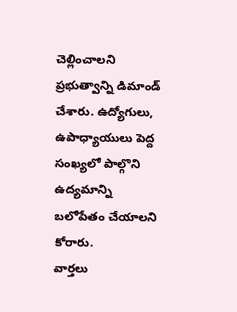చెల్లించాలని ప్రభుత్వాన్ని డిమాండ్ చేశారు. ఉద్యోగులు, ఉపాధ్యాయులు పెద్ద సంఖ్యలో పాల్గొని ఉద్యమాన్ని బలోపేతం చేయాలని కోరారు.
వార్తలు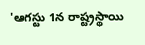'ఆగస్టు 1న రాష్ట్రస్థాయి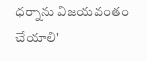ధర్నాను విజయవంతం చేయాలి'